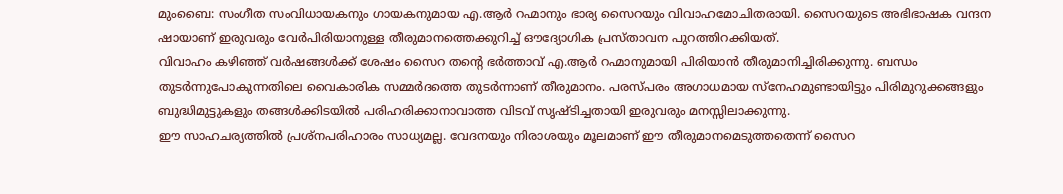മുംബൈ: സംഗീത സംവിധായകനും ഗായകനുമായ എ.ആർ റഹ്മാനും ഭാര്യ സൈറയും വിവാഹമോചിതരായി. സൈറയുടെ അഭിഭാഷക വന്ദന ഷായാണ് ഇരുവരും വേർപിരിയാനുള്ള തീരുമാനത്തെക്കുറിച്ച് ഔദ്യോഗിക പ്രസ്താവന പുറത്തിറക്കിയത്.
വിവാഹം കഴിഞ്ഞ് വർഷങ്ങൾക്ക് ശേഷം സൈറ തന്റെ ഭർത്താവ് എ.ആർ റഹ്മാനുമായി പിരിയാൻ തീരുമാനിച്ചിരിക്കുന്നു. ബന്ധം തുടർന്നുപോകുന്നതിലെ വൈകാരിക സമ്മർദത്തെ തുടർന്നാണ് തീരുമാനം. പരസ്പരം അഗാധമായ സ്നേഹമുണ്ടായിട്ടും പിരിമുറുക്കങ്ങളും ബുദ്ധിമുട്ടുകളും തങ്ങൾക്കിടയിൽ പരിഹരിക്കാനാവാത്ത വിടവ് സൃഷ്ടിച്ചതായി ഇരുവരും മനസ്സിലാക്കുന്നു.
ഈ സാഹചര്യത്തിൽ പ്രശ്നപരിഹാരം സാധ്യമല്ല. വേദനയും നിരാശയും മൂലമാണ് ഈ തീരുമാനമെടുത്തതെന്ന് സൈറ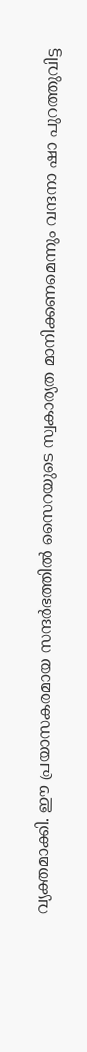വ്യക്തമാക്കി. ഈ പ്രയാസകരമായ സന്ദർഭത്തിൽ സൈറയുടെ സ്വകാര്യത മാനിക്കണമെന്നും വന്ദനാ ഷാ പുറത്തുവിട്ട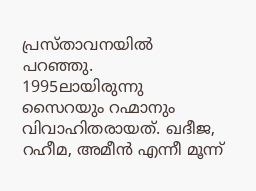പ്രസ്താവനയിൽ പറഞ്ഞു.
1995ലായിരുന്നു സൈറയും റഹ്മാനും വിവാഹിതരായത്. ഖദീജ, റഹീമ, അമീൻ എന്നീ മൂന്ന്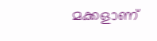മക്കളാണ്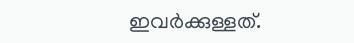ഇവർക്കുള്ളത്.